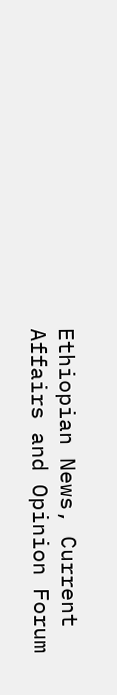Ethiopian News, Current Affairs and Opinion Forum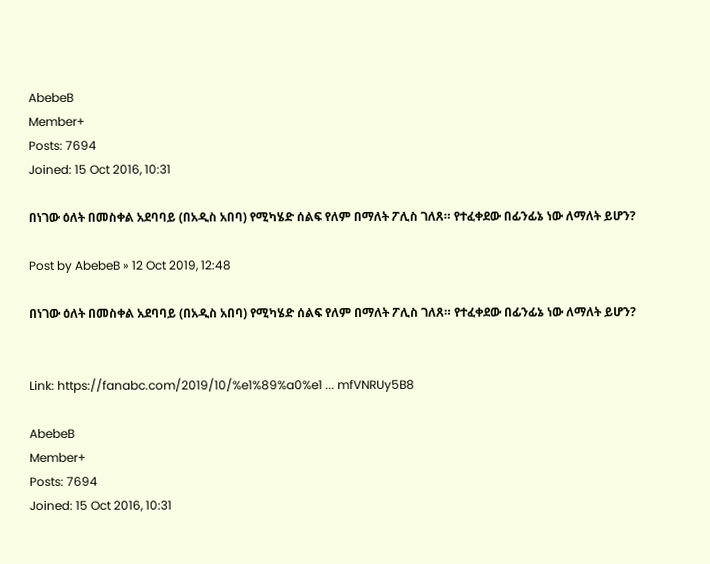AbebeB
Member+
Posts: 7694
Joined: 15 Oct 2016, 10:31

በነገው ዕለት በመስቀል አደባባይ (በአዲስ አበባ) የሚካሄድ ሰልፍ የለም በማለት ፖሊስ ገለጸ። የተፈቀደው በፊንፊኔ ነው ለማለት ይሆን?

Post by AbebeB » 12 Oct 2019, 12:48

በነገው ዕለት በመስቀል አደባባይ (በአዲስ አበባ) የሚካሄድ ሰልፍ የለም በማለት ፖሊስ ገለጸ። የተፈቀደው በፊንፊኔ ነው ለማለት ይሆን?


Link: https://fanabc.com/2019/10/%e1%89%a0%e1 ... mfVNRUy5B8

AbebeB
Member+
Posts: 7694
Joined: 15 Oct 2016, 10:31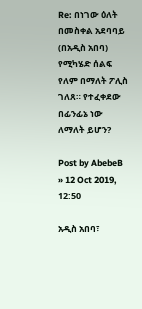Re: በነገው ዕለት በመስቀል አደባባይ (በአዲስ አበባ) የሚካሄድ ሰልፍ የለም በማለት ፖሊስ ገለጸ። የተፈቀደው በፊንፊኔ ነው ለማለት ይሆን?

Post by AbebeB » 12 Oct 2019, 12:50

አዲስ አበባ፣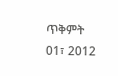ጥቅምት 01፣ 2012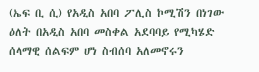(ኤፍ ቢ ሲ) የአዲስ አበባ ፖሊስ ኮሚሽን በነገው ዕለት በአዲስ አበባ መስቀል አደባባይ የሚካሄድ ሰላማዊ ሰልፍም ሆነ ስብሰባ አለመኖሩን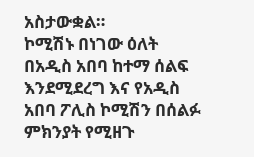አስታውቋል።
ኮሚሽኑ በነገው ዕለት በአዲስ አበባ ከተማ ሰልፍ እንደሚደረግ እና የአዲስ አበባ ፖሊስ ኮሚሽን በሰልፉ ምክንያት የሚዘጉ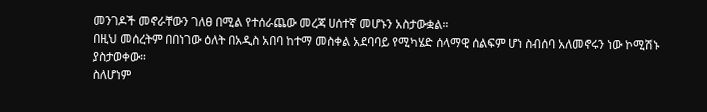መንገዶች መኖራቸውን ገለፀ በሚል የተሰራጨው መረጃ ሀሰተኛ መሆኑን አስታውቋል።
በዚህ መሰረትም በበነገው ዕለት በአዲስ አበባ ከተማ መስቀል አደባባይ የሚካሄድ ሰላማዊ ሰልፍም ሆነ ስብሰባ አለመኖሩን ነው ኮሚሽኑ ያስታወቀው።
ስለሆነም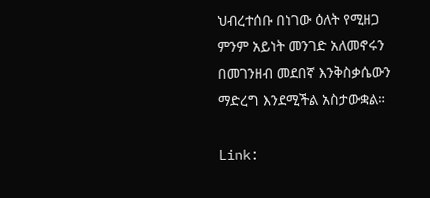ህብረተሰቡ በነገው ዕለት የሚዘጋ ምንም አይነት መንገድ አለመኖሩን በመገንዘብ መደበኛ እንቅስቃሴውን ማድረግ እንደሚችል አስታውቋል።

Link: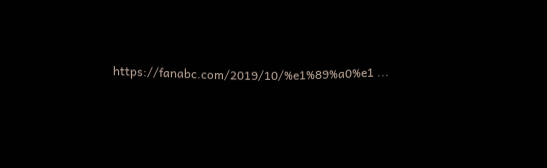https://fanabc.com/2019/10/%e1%89%a0%e1 ...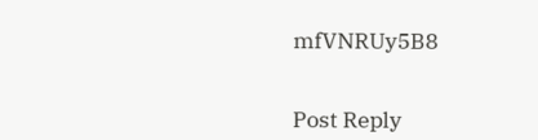mfVNRUy5B8


Post Reply